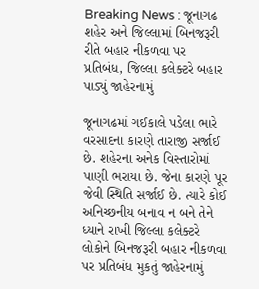Breaking News : જૂનાગઢ શહેર અને જિલ્લામાં બિનજરૂરી રીતે બહાર નીકળવા પર પ્રતિબંધ, જિલ્લા કલેક્ટરે બહાર પાડ્યું જાહેરનામું

જૂનાગઢમાં ગઈકાલે પડેલા ભારે વરસાદના કારણે તારાજી સર્જાઈ છે. શહેરના અનેક વિસ્તારોમાં પાણી ભરાયા છે. જેના કારણે પૂર જેવી સ્થિતિ સર્જાઈ છે. ત્યારે કોઈ અનિચ્છનીય બનાવ ન બને તેને ધ્યાને રાખી જિલ્લા કલેક્ટરે લોકોને બિનજરૂરી બહાર નીકળવા પર પ્રતિબંધ મુકતું જાહેરનામું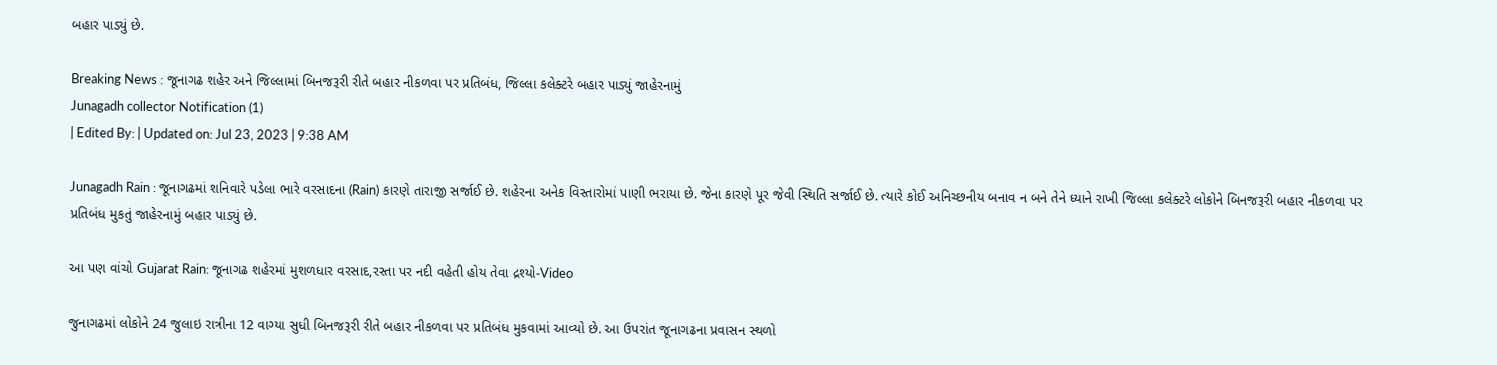બહાર પાડ્યું છે.

Breaking News : જૂનાગઢ શહેર અને જિલ્લામાં બિનજરૂરી રીતે બહાર નીકળવા પર પ્રતિબંધ, જિલ્લા કલેક્ટરે બહાર પાડ્યું જાહેરનામું
Junagadh collector Notification (1)
| Edited By: | Updated on: Jul 23, 2023 | 9:38 AM

Junagadh Rain : જૂનાગઢમાં શનિવારે પડેલા ભારે વરસાદના (Rain) કારણે તારાજી સર્જાઈ છે. શહેરના અનેક વિસ્તારોમાં પાણી ભરાયા છે. જેના કારણે પૂર જેવી સ્થિતિ સર્જાઈ છે. ત્યારે કોઈ અનિચ્છનીય બનાવ ન બને તેને ધ્યાને રાખી જિલ્લા કલેક્ટરે લોકોને બિનજરૂરી બહાર નીકળવા પર પ્રતિબંધ મુકતું જાહેરનામું બહાર પાડ્યું છે.

આ પણ વાંચો Gujarat Rain: જૂનાગઢ શહેરમાં મુશળધાર વરસાદ,રસ્તા પર નદી વહેતી હોય તેવા દ્રશ્યો-Video

જુનાગઢમાં લોકોને 24 જુલાઇ રાત્રીના 12 વાગ્યા સુધી બિનજરૂરી રીતે બહાર નીકળવા પર પ્રતિબંધ મુકવામાં આવ્યો છે. આ ઉપરાંત જૂનાગઢના પ્રવાસન સ્થળો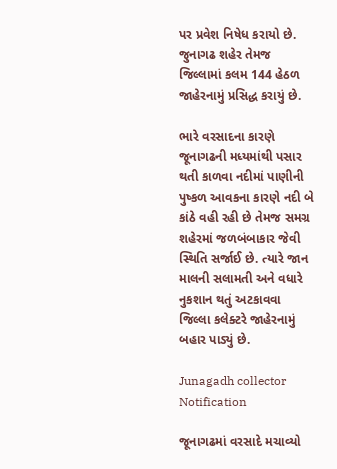પર પ્રવેશ નિષેધ કરાયો છે. જુનાગઢ શહેર તેમજ જિલ્લામાં કલમ 144 હેઠળ જાહેરનામું પ્રસિદ્ધ કરાયું છે.

ભારે વરસાદના કારણે જૂનાગઢની મધ્યમાંથી પસાર થતી કાળવા નદીમાં પાણીની પુષ્કળ આવકના કારણે નદી બે કાંઠે વહી રહી છે તેમજ સમગ્ર શહેરમાં જળબંબાકાર જેવી સ્થિતિ સર્જાઈ છે. ત્યારે જાન માલની સલામતી અને વધારે નુકશાન થતું અટકાવવા જિલ્લા કલેક્ટરે જાહેરનામું બહાર પાડ્યું છે.

Junagadh collector Notification

જૂનાગઢમાં વરસાદે મચાવ્યો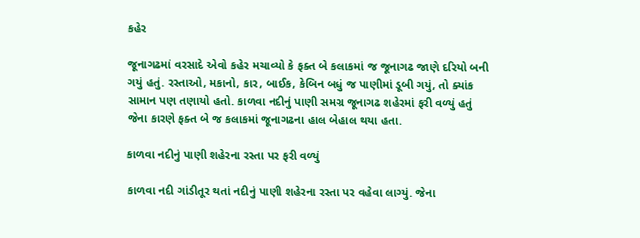કહેર

જૂનાગઢમાં વરસાદે એવો કહેર મચાવ્યો કે ફક્ત બે કલાકમાં જ જૂનાગઢ જાણે દરિયો બની ગયું હતું. રસ્તાઓ, મકાનો, કાર, બાઈક, કેબિન બધું જ પાણીમાં ડૂબી ગયું, તો ક્યાંક સામાન પણ તણાયો હતો. કાળવા નદીનું પાણી સમગ્ર જૂનાગઢ શહેરમાં ફરી વળ્યું હતું જેના કારણે ફક્ત બે જ કલાકમાં જૂનાગઢના હાલ બેહાલ થયા હતા.

કાળવા નદીનું પાણી શહેરના રસ્તા પર ફરી વળ્યું

કાળવા નદી ગાંડીતૂર થતાં નદીનું પાણી શહેરના રસ્તા પર વહેવા લાગ્યું. જેના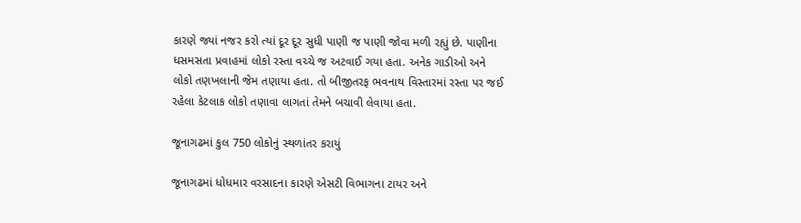કારણે જ્યાં નજર કરો ત્યાં દૂર દૂર સુધી પાણી જ પાણી જોવા મળી રહ્યું છે. પાણીના ધસમસતા પ્રવાહમાં લોકો રસ્તા વચ્ચે જ અટવાઈ ગયા હતા. અનેક ગાડીઓ અને લોકો તણખલાની જેમ તણાયા હતા. તો બીજીતરફ ભવનાથ વિસ્તારમાં રસ્તા પર જઈ રહેલા કેટલાક લોકો તણાવા લાગતાં તેમને બચાવી લેવાયા હતા.

જૂનાગઢમાં કુલ 750 લોકોનું સ્થળાંતર કરાયું

જૂનાગઢમાં ધોધમાર વરસાદના કારણે એસટી વિભાગના ટાયર અને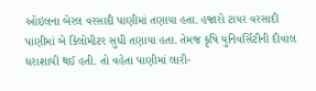ઓઇલના બેરલ વરસાદી પાણીમાં તણાયા હતા. હજારો ટાયર વરસાદી પાણીમાં બે કિલોમીટર સુધી તણાયા હતા. તેમજ કૃષિ યુનિવર્સિટીની દીવાલ ધરાશાયી થઈ હતી. તો વહેતા પાણીમાં લારી-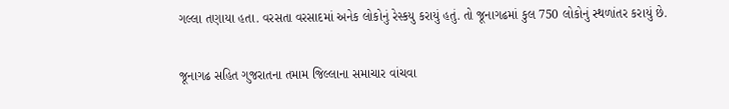ગલ્લા તણાયા હતા. વરસતા વરસાદમાં અનેક લોકોનું રેસ્કયુ કરાયું હતું. તો જૂનાગઢમાં કુલ 750 લોકોનું સ્થળાંતર કરાયું છે.

જૂનાગઢ સહિત ગુજરાતના તમામ જિલ્લાના સમાચાર વાંચવા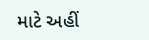માટે અહીં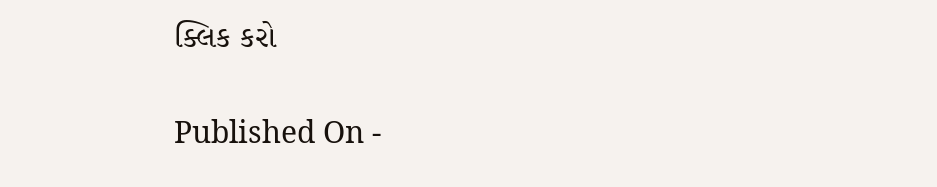ક્લિક કરો

Published On -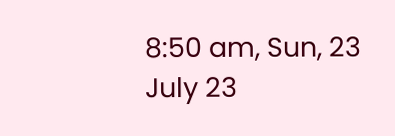8:50 am, Sun, 23 July 23